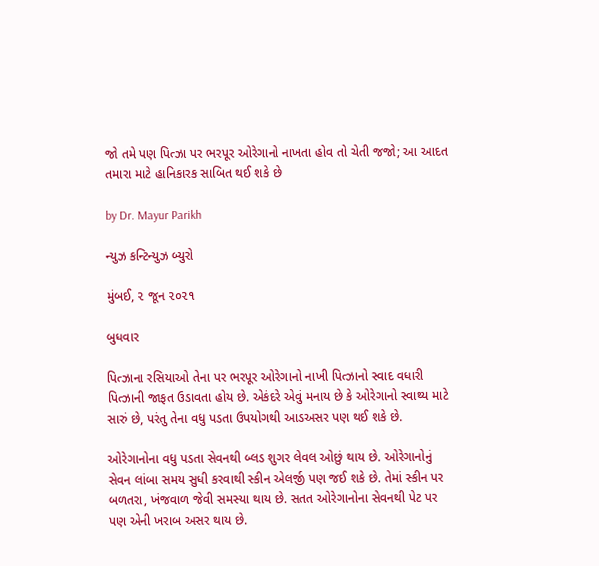જો તમે પણ પિત્ઝા પર ભરપૂર ઓરેગાનો નાખતા હોવ તો ચેતી જજો; આ આદત તમારા માટે હાનિકારક સાબિત થઈ શકે છે

by Dr. Mayur Parikh

ન્યુઝ કન્ટિન્યુઝ બ્યુરો

મુંબઈ, ૨ જૂન ૨૦૨૧

બુધવાર

પિત્ઝાના રસિયાઓ તેના પર ભરપૂર ઓરેગાનો નાખી પિત્ઝાનો સ્વાદ વધારી પિત્ઝાની જાફત ઉડાવતા હોય છે. એકંદરે એવું મનાય છે કે ઓરેગાનો સ્વાથ્ય માટે સારું છે, પરંતુ તેના વધુ પડતા ઉપયોગથી આડઅસર પણ થઈ શકે છે.

ઓરેગાનોના વધુ પડતા સેવનથી બ્લડ શુગર લેવલ ઓછું થાય છે. ઓરેગાનોનું સેવન લાંબા સમય સુધી કરવાથી સ્કીન એલર્જી પણ જઈ શકે છે. તેમાં સ્કીન પર બળતરા, ખંજવાળ જેવી સમસ્યા થાય છે. સતત ઓરેગાનોના સેવનથી પેટ પર પણ એની ખરાબ અસર થાય છે.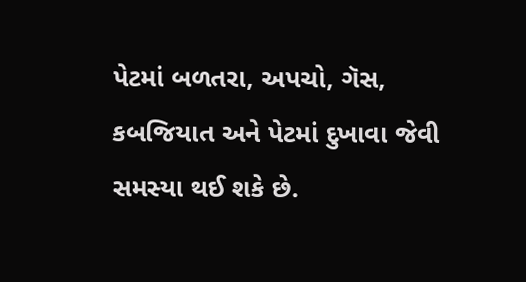પેટમાં બળતરા, અપચો, ગૅસ, કબજિયાત અને પેટમાં દુખાવા જેવી સમસ્યા થઈ શકે છે.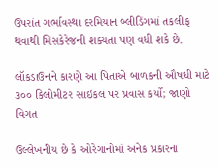ઉપરાંત ગર્ભાવસ્થા દરમિયાન બ્લીડિંગમાં તકલીફ થવાથી મિસકેરેજની શક્યતા પણ વધી શકે છે.

લૉકડાઉનને કારણે આ પિતાએ બાળકની ઔષધી માટે ૩૦૦ કિલોમીટર સાઇકલ પર પ્રવાસ કર્યો; જાણો વિગત

ઉલ્લેખનીય છે કે ઓરેગાનોમાં અનેક પ્રકારના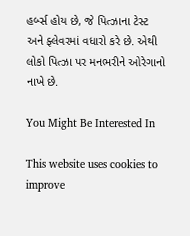હર્બ્સ હોય છે, જે પિત્ઝાના ટેસ્ટ અને ફ્લેવરમાં વધારો કરે છે. એથી લોકો પિત્ઝા પર મનભરીને ઓરેગાનો નાખે છે.

You Might Be Interested In

This website uses cookies to improve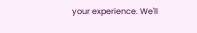your experience. We'll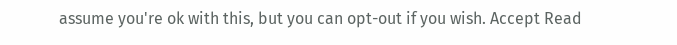assume you're ok with this, but you can opt-out if you wish. Accept Read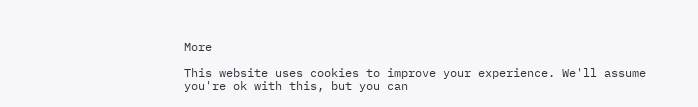More

This website uses cookies to improve your experience. We'll assume you're ok with this, but you can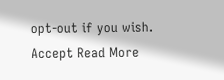opt-out if you wish. Accept Read More